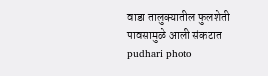वाडा तालुक्यातील फुलशेती पावसामुळे आली संकटात pudhari photo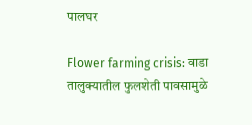पालघर

Flower farming crisis: वाडा तालुक्यातील फुलशेती पावसामुळे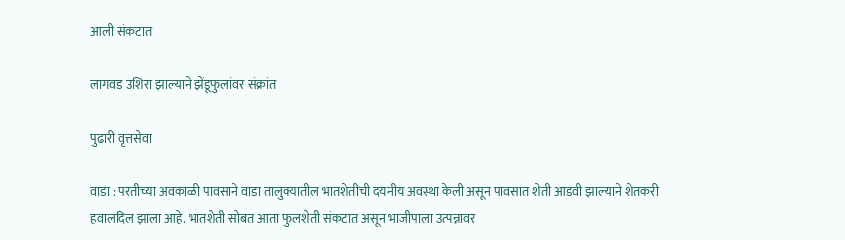आली संकटात

लागवड उशिरा झाल्याने झेंडूफुलांवर संक्रांत

पुढारी वृत्तसेवा

वाडा : परतीच्या अवकाळी पावसाने वाडा तालुक्यातील भातशेतीची दयनीय अवस्था केली असून पावसात शेती आडवी झाल्याने शेतकरी हवालदिल झाला आहे. भातशेती सोबत आता फुलशेती संकटात असून भाजीपाला उत्पन्नावर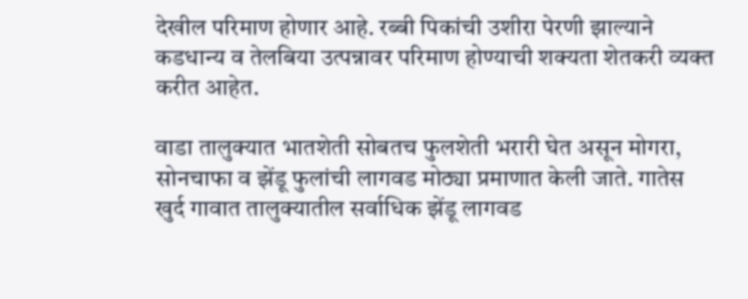देखील परिमाण होणार आहे. रब्बी पिकांची उशीरा पेरणी झाल्याने कडधान्य व तेलबिया उत्पन्नावर परिमाण होण्याची शक्यता शेतकरी व्यक्त करीत आहेत.

वाडा तालुक्यात भातशेती सोबतच फुलशेती भरारी घेत असून मोगरा, सोनचाफा व झेंडू फुलांची लागवड मोठ्या प्रमाणात केली जाते. गातेस खुर्द गावात तालुक्यातील सर्वाधिक झेंडू लागवड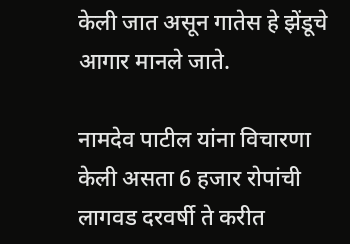केली जात असून गातेस हे झेंडूचे आगार मानले जाते.

नामदेव पाटील यांना विचारणा केली असता 6 हजार रोपांची लागवड दरवर्षी ते करीत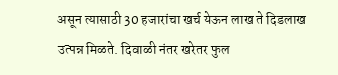असून त्यासाठी 30 हजारांचा खर्च येऊन लाख ते दिडलाख उत्पन्न मिळते. दिवाळी नंतर खरेतर फुल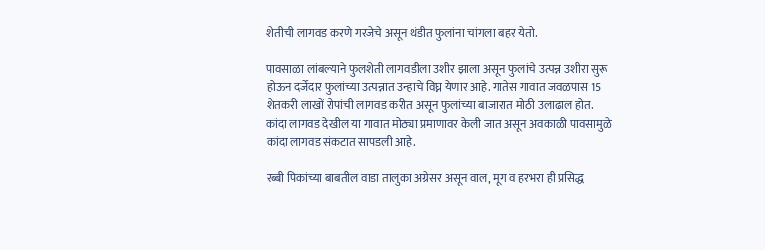शेतीची लागवड करणे गरजेचे असून थंडीत फुलांना चांगला बहर येतो.

पावसाळा लांबल्याने फुलशेती लागवडीला उशीर झाला असून फुलांचे उत्पन्न उशीरा सुरू होऊन दर्जेदार फुलांच्या उत्पन्नात उन्हाचे विघ्न येणार आहे. गातेस गावात जवळपास 15 शेतकरी लाखों रोपांची लागवड करीत असून फुलांच्या बाजारात मोठी उलाढाल होत. कांदा लागवड देखील या गावात मोठ्या प्रमाणावर केली जात असून अवकाळी पावसामुळे कांदा लागवड संकटात सापडली आहे.

रब्बी पिकांच्या बाबतील वाडा तालुका अग्रेसर असून वाल, मूग व हरभरा ही प्रसिद्ध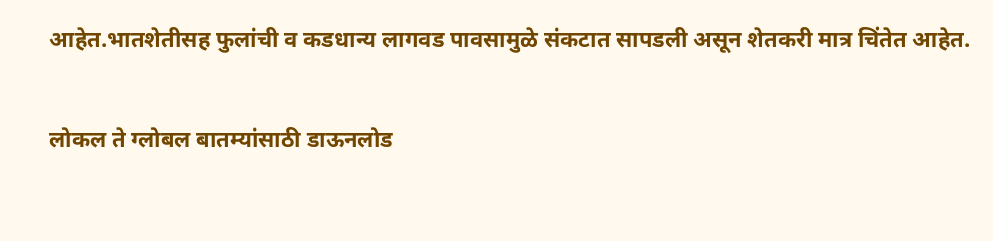आहेत.भातशेतीसह फुलांची व कडधान्य लागवड पावसामुळे संकटात सापडली असून शेतकरी मात्र चिंतेत आहेत.

लोकल ते ग्लोबल बातम्यांसाठी डाऊनलोड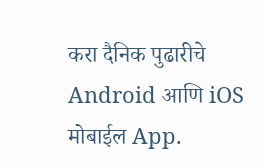करा दैनिक पुढारीचे Android आणि iOS मोबाईल App.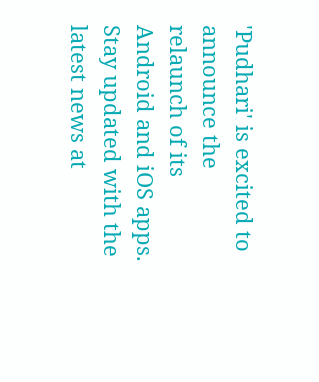'Pudhari' is excited to announce the relaunch of its Android and iOS apps. Stay updated with the latest news at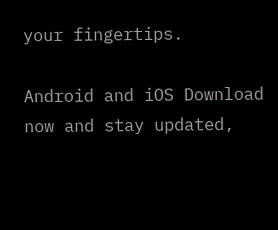your fingertips.

Android and iOS Download now and stay updated,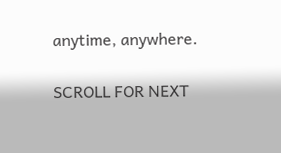anytime, anywhere.

SCROLL FOR NEXT